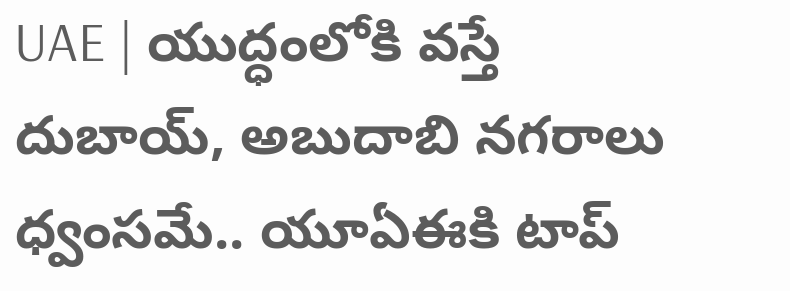UAE | యుద్ధంలోకి వస్తే దుబాయ్, అబుదాబి నగరాలు ధ్వంసమే.. యూఏఈకి టాప్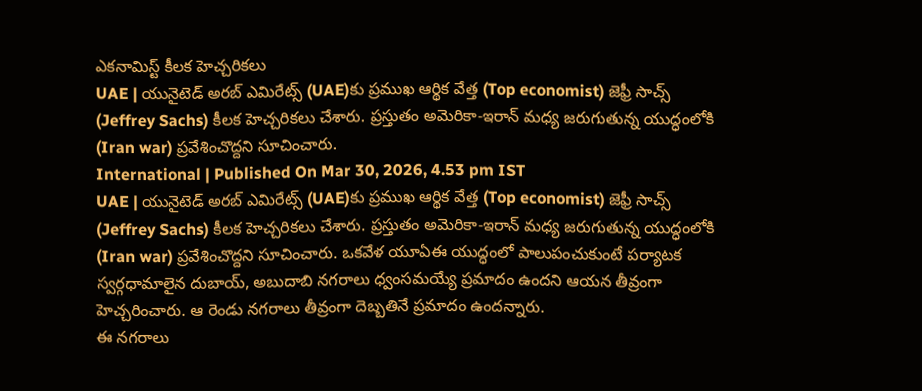ఎకనామిస్ట్ కీలక హెచ్చరికలు
UAE | యునైటెడ్ అరబ్ ఎమిరేట్స్ (UAE)కు ప్రముఖ ఆర్థిక వేత్త (Top economist) జెఫ్రీ సాచ్స్ (Jeffrey Sachs) కీలక హెచ్చరికలు చేశారు. ప్రస్తుతం అమెరికా-ఇరాన్ మధ్య జరుగుతున్న యుద్ధంలోకి (Iran war) ప్రవేశించొద్దని సూచించారు.
International | Published On Mar 30, 2026, 4.53 pm IST
UAE | యునైటెడ్ అరబ్ ఎమిరేట్స్ (UAE)కు ప్రముఖ ఆర్థిక వేత్త (Top economist) జెఫ్రీ సాచ్స్ (Jeffrey Sachs) కీలక హెచ్చరికలు చేశారు. ప్రస్తుతం అమెరికా-ఇరాన్ మధ్య జరుగుతున్న యుద్ధంలోకి (Iran war) ప్రవేశించొద్దని సూచించారు. ఒకవేళ యూఏఈ యుద్ధంలో పాలుపంచుకుంటే పర్యాటక స్వర్గధామాలైన దుబాయ్, అబుదాబి నగరాలు ధ్వంసమయ్యే ప్రమాదం ఉందని ఆయన తీవ్రంగా హెచ్చరించారు. ఆ రెండు నగరాలు తీవ్రంగా దెబ్బతినే ప్రమాదం ఉందన్నారు.
ఈ నగరాలు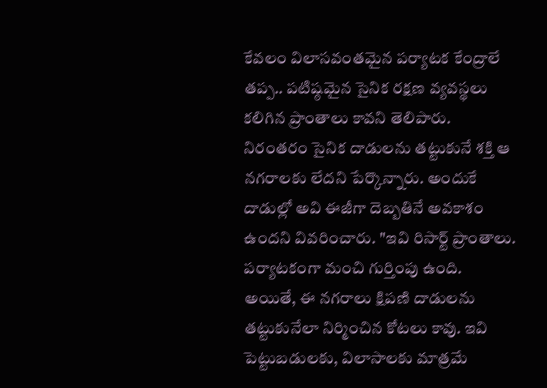కేవలం విలాసవంతమైన పర్యాటక కేంద్రాలే తప్ప.. పటిష్ఠమైన సైనిక రక్షణ వ్యవస్థలు కలిగిన ప్రాంతాలు కావని తెలిపారు. నిరంతరం సైనిక దాడులను తట్టుకునే శక్తి ఆ నగరాలకు లేదని పేర్కొన్నారు. అందుకే దాడుల్లో అవి ఈజీగా దెబ్బతినే అవకాశం ఉందని వివరించారు. "ఇవి రిసార్ట్ ప్రాంతాలు. పర్యాటకంగా మంచి గుర్తింపు ఉంది. అయితే, ఈ నగరాలు క్షిపణి దాడులను తట్టుకునేలా నిర్మించిన కోటలు కావు. ఇవి పెట్టుబడులకు, విలాసాలకు మాత్రమే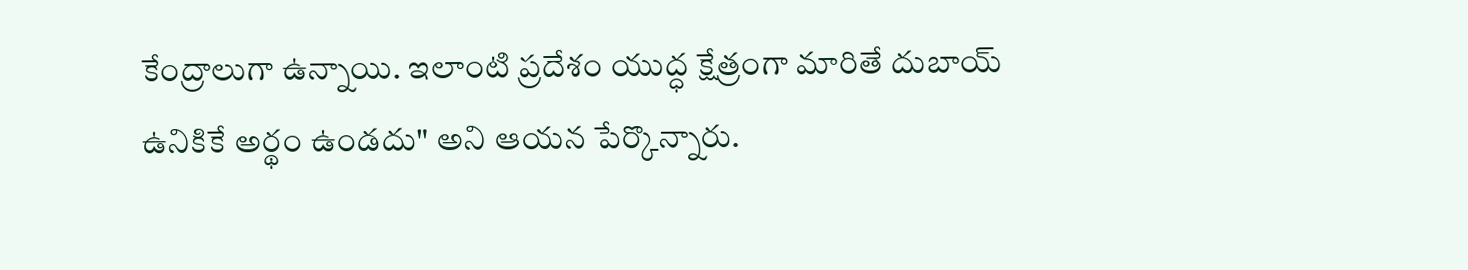కేంద్రాలుగా ఉన్నాయి. ఇలాంటి ప్రదేశం యుద్ధ క్షేత్రంగా మారితే దుబాయ్ ఉనికికే అర్థం ఉండదు" అని ఆయన పేర్కొన్నారు.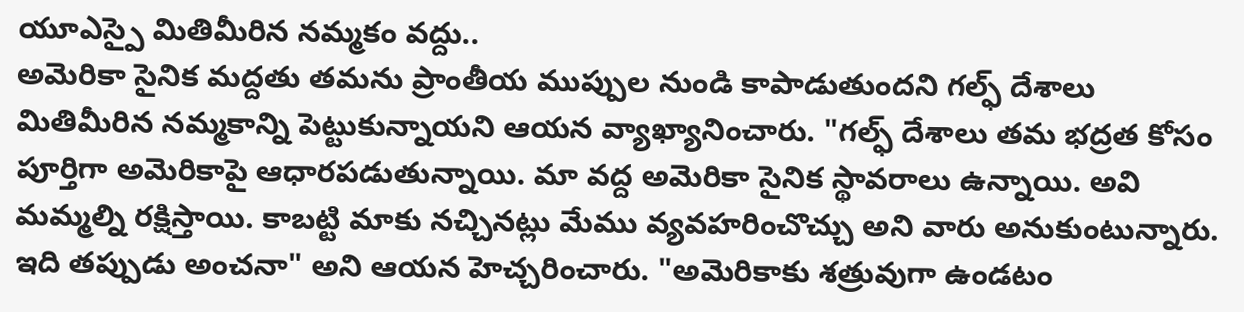యూఎస్పై మితిమీరిన నమ్మకం వద్దు..
అమెరికా సైనిక మద్దతు తమను ప్రాంతీయ ముప్పుల నుండి కాపాడుతుందని గల్ఫ్ దేశాలు మితిమీరిన నమ్మకాన్ని పెట్టుకున్నాయని ఆయన వ్యాఖ్యానించారు. "గల్ఫ్ దేశాలు తమ భద్రత కోసం పూర్తిగా అమెరికాపై ఆధారపడుతున్నాయి. మా వద్ద అమెరికా సైనిక స్థావరాలు ఉన్నాయి. అవి మమ్మల్ని రక్షిస్తాయి. కాబట్టి మాకు నచ్చినట్లు మేము వ్యవహరించొచ్చు అని వారు అనుకుంటున్నారు. ఇది తప్పుడు అంచనా" అని ఆయన హెచ్చరించారు. "అమెరికాకు శత్రువుగా ఉండటం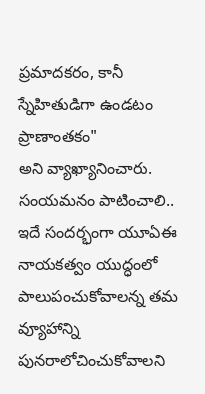ప్రమాదకరం, కానీ స్నేహితుడిగా ఉండటం ప్రాణాంతకం"
అని వ్యాఖ్యానించారు.
సంయమనం పాటించాలి..
ఇదే సందర్భంగా యూఏఈ నాయకత్వం యుద్ధంలో పాలుపంచుకోవాలన్న తమ వ్యూహాన్ని పునరాలోచించుకోవాలని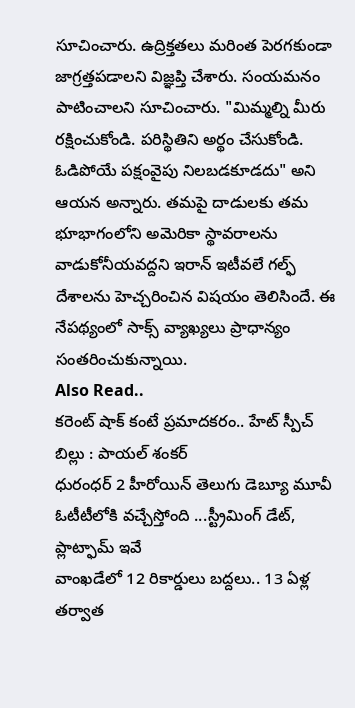సూచించారు. ఉద్రిక్తతలు మరింత పెరగకుండా జాగ్రత్తపడాలని విజ్ఞప్తి చేశారు. సంయమనం పాటించాలని సూచించారు. "మిమ్మల్ని మీరు రక్షించుకోండి. పరిస్థితిని అర్థం చేసుకోండి. ఓడిపోయే పక్షంవైపు నిలబడకూడదు" అని ఆయన అన్నారు. తమపై దాడులకు తమ భూభాగంలోని అమెరికా స్థావరాలను వాడుకోనీయవద్దని ఇరాన్ ఇటీవలే గల్ఫ్ దేశాలను హెచ్చరించిన విషయం తెలిసిందే. ఈ నేపథ్యంలో సాక్స్ వ్యాఖ్యలు ప్రాధాన్యం సంతరించుకున్నాయి.
Also Read..
కరెంట్ షాక్ కంటే ప్రమాదకరం.. హేట్ స్పీచ్ బిల్లు : పాయల్ శంకర్
ధురంధర్ 2 హీరోయిన్ తెలుగు డెబ్యూ మూవీ ఓటీటీలోకి వచ్చేస్తోంది ...స్ట్రీమింగ్ డేట్, ప్లాట్ఫామ్ ఇవే
వాంఖడేలో 12 రికార్డులు బద్దలు.. 13 ఏళ్ల తర్వాత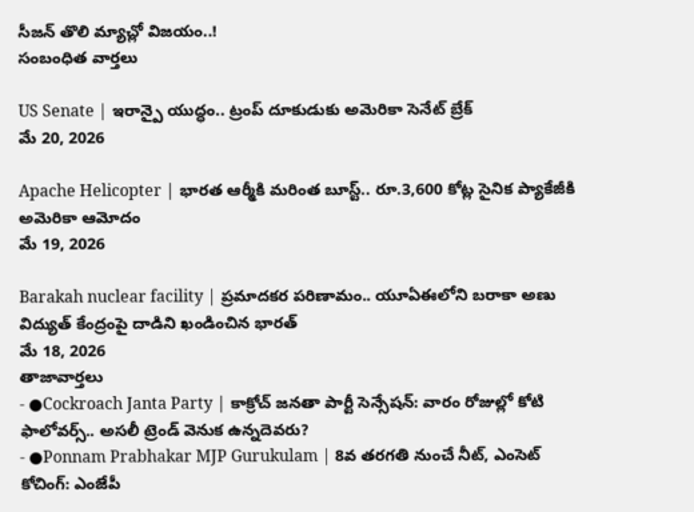సీజన్ తొలి మ్యాచ్లో విజయం..!
సంబంధిత వార్తలు

US Senate | ఇరాన్పై యుద్ధం.. ట్రంప్ దూకుడుకు అమెరికా సెనేట్ బ్రేక్
మే 20, 2026

Apache Helicopter | భారత ఆర్మీకి మరింత బూస్ట్.. రూ.3,600 కోట్ల సైనిక ప్యాకేజీకి అమెరికా ఆమోదం
మే 19, 2026

Barakah nuclear facility | ప్రమాదకర పరిణామం.. యూఏఈలోని బరాకా అణు విద్యుత్ కేంద్రంపై దాడిని ఖండించిన భారత్
మే 18, 2026
తాజావార్తలు
- ●Cockroach Janta Party | కాక్రోచ్ జనతా పార్టీ సెన్సేషన్: వారం రోజుల్లో కోటి ఫాలోవర్స్.. అసలీ ట్రెండ్ వెనుక ఉన్నదెవరు?
- ●Ponnam Prabhakar MJP Gurukulam | 8వ తరగతి నుంచే నీట్, ఎంసెట్ కోచింగ్: ఎంజేపీ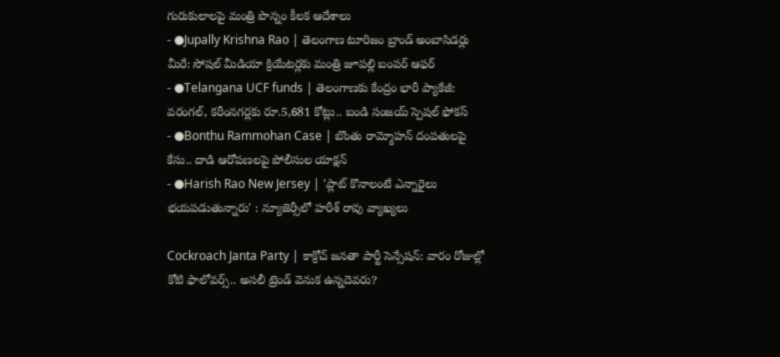గురుకులాలపై మంత్రి పొన్నం కీలక ఆదేశాలు
- ●Jupally Krishna Rao | తెలంగాణ టూరిజం బ్రాండ్ అంబాసిడర్లు మీరే: సోషల్ మీడియా క్రియేటర్లకు మంత్రి జూపల్లి బంపర్ ఆఫర్
- ●Telangana UCF funds | తెలంగాణకు కేంద్రం భారీ ప్యాకేజీ: వరంగల్, కరీంనగర్లకు రూ.5,681 కోట్లు.. బండి సంజయ్ స్పెషల్ ఫోకస్
- ●Bonthu Rammohan Case | బొంతు రామ్మోహన్ దంపతులపై కేసు.. దాడి ఆరోపణలపై పోలీసుల యాక్షన్
- ●Harish Rao New Jersey | 'ప్లాట్ కొనాలంటే ఎన్నారైలు భయపడుతున్నారు' : న్యూజెర్సీలో హరీశ్ రావు వ్యాఖ్యలు

Cockroach Janta Party | కాక్రోచ్ జనతా పార్టీ సెన్సేషన్: వారం రోజుల్లో కోటి ఫాలోవర్స్.. అసలీ ట్రెండ్ వెనుక ఉన్నదెవరు?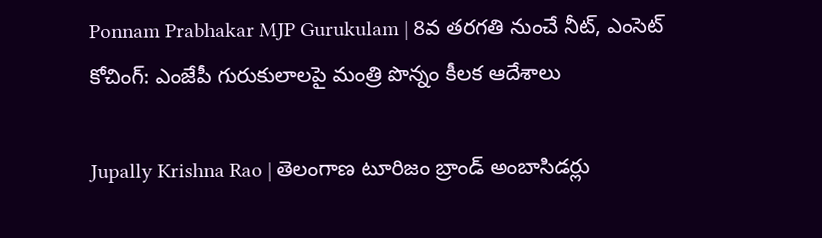Ponnam Prabhakar MJP Gurukulam | 8వ తరగతి నుంచే నీట్, ఎంసెట్ కోచింగ్: ఎంజేపీ గురుకులాలపై మంత్రి పొన్నం కీలక ఆదేశాలు

Jupally Krishna Rao | తెలంగాణ టూరిజం బ్రాండ్ అంబాసిడర్లు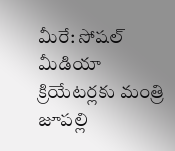మీరే: సోషల్ మీడియా క్రియేటర్లకు మంత్రి జూపల్లి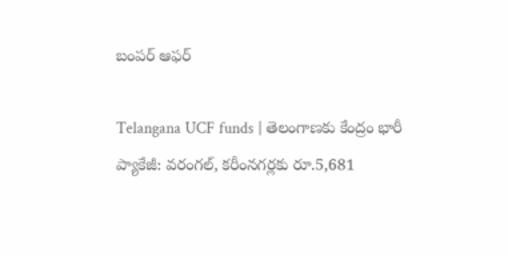బంపర్ ఆఫర్

Telangana UCF funds | తెలంగాణకు కేంద్రం భారీ ప్యాకేజీ: వరంగల్, కరీంనగర్లకు రూ.5,681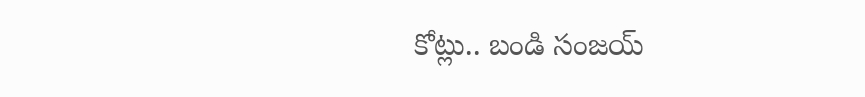కోట్లు.. బండి సంజయ్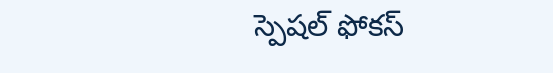స్పెషల్ ఫోకస్